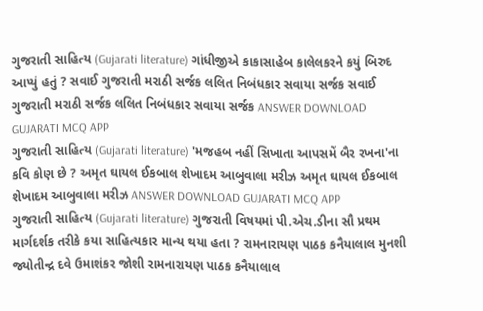ગુજરાતી સાહિત્ય (Gujarati literature) ગાંધીજીએ કાકાસાહેબ કાલેલકરને કયું બિરુદ આપ્યું હતું ? સવાઈ ગુજરાતી મરાઠી સર્જક લલિત નિબંધકાર સવાયા સર્જક સવાઈ ગુજરાતી મરાઠી સર્જક લલિત નિબંધકાર સવાયા સર્જક ANSWER DOWNLOAD GUJARATI MCQ APP
ગુજરાતી સાહિત્ય (Gujarati literature) 'મજહબ નહીં સિખાતા આપસમેં બૈર રખના'ના કવિ કોણ છે ? અમૃત ઘાયલ ઈકબાલ શેખાદમ આબુવાલા મરીઝ અમૃત ઘાયલ ઈકબાલ શેખાદમ આબુવાલા મરીઝ ANSWER DOWNLOAD GUJARATI MCQ APP
ગુજરાતી સાહિત્ય (Gujarati literature) ગુજરાતી વિષયમાં પી.એચ.ડીના સૌ પ્રથમ માર્ગદર્શક તરીકે કયા સાહિત્યકાર માન્ય થયા હતા ? રામનારાયણ પાઠક કનૈયાલાલ મુનશી જ્યોતીન્દ્ર દવે ઉમાશંકર જોશી રામનારાયણ પાઠક કનૈયાલાલ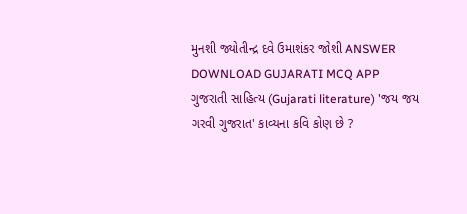મુનશી જ્યોતીન્દ્ર દવે ઉમાશંકર જોશી ANSWER DOWNLOAD GUJARATI MCQ APP
ગુજરાતી સાહિત્ય (Gujarati literature) 'જય જય ગરવી ગુજરાત' કાવ્યના કવિ કોણ છે ?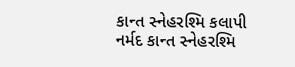કાન્ત સ્નેહરશ્મિ કલાપી નર્મદ કાન્ત સ્નેહરશ્મિ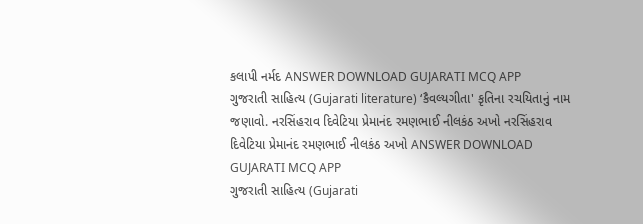કલાપી નર્મદ ANSWER DOWNLOAD GUJARATI MCQ APP
ગુજરાતી સાહિત્ય (Gujarati literature) ‘કૈવલ્યગીતા' કૃતિના રચયિતાનું નામ જણાવો. નરસિંહરાવ દિવેટિયા પ્રેમાનંદ રમણભાઈ નીલકંઠ અખો નરસિંહરાવ દિવેટિયા પ્રેમાનંદ રમણભાઈ નીલકંઠ અખો ANSWER DOWNLOAD GUJARATI MCQ APP
ગુજરાતી સાહિત્ય (Gujarati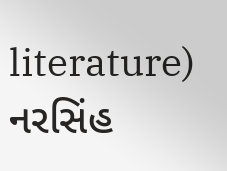literature) નરસિંહ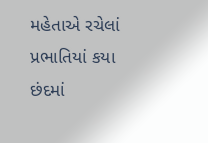મહેતાએ રચેલાં પ્રભાતિયાં કયા છંદમાં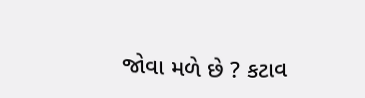જોવા મળે છે ? કટાવ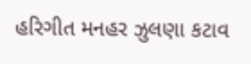હરિગીત મનહર ઝુલણા કટાવ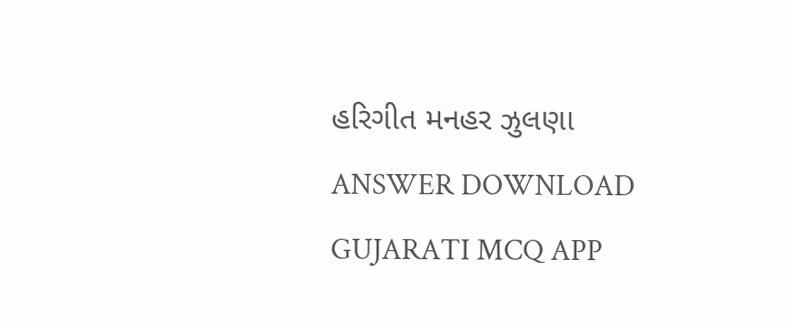હરિગીત મનહર ઝુલણા ANSWER DOWNLOAD GUJARATI MCQ APP